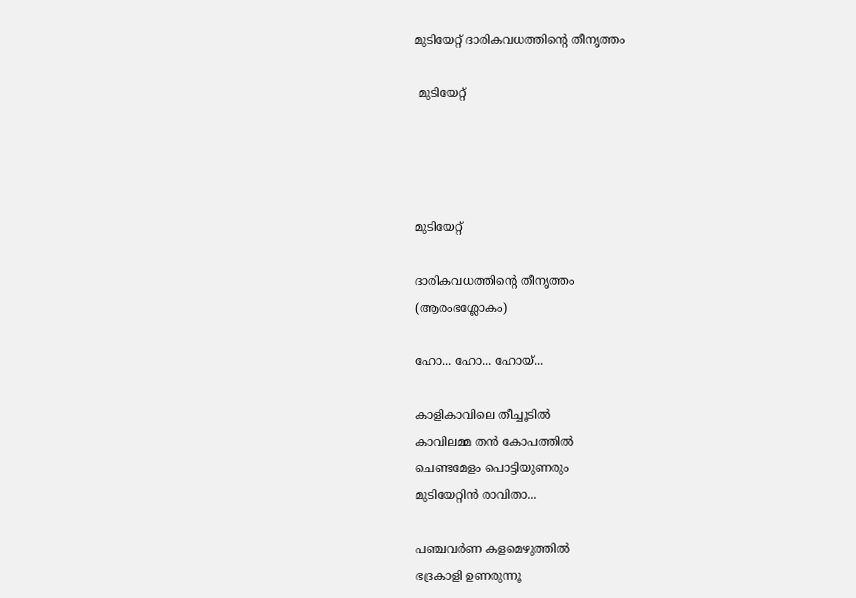മുടിയേറ്റ് ദാരികവധത്തിന്റെ തീനൃത്തം

 മുടിയേറ്റ്




മുടിയേറ്റ്

ദാരികവധത്തിന്റെ തീനൃത്തം
(ആരംഭശ്ലോകം)

ഹോ... ഹോ... ഹോയ്...

കാളികാവിലെ തീച്ചൂടിൽ
കാവിലമ്മ തൻ കോപത്തിൽ
ചെണ്ടമേളം പൊട്ടിയുണരും
മുടിയേറ്റിൻ രാവിതാ...

പഞ്ചവർണ കളമെഴുത്തിൽ
ഭദ്രകാളി ഉണരുന്നൂ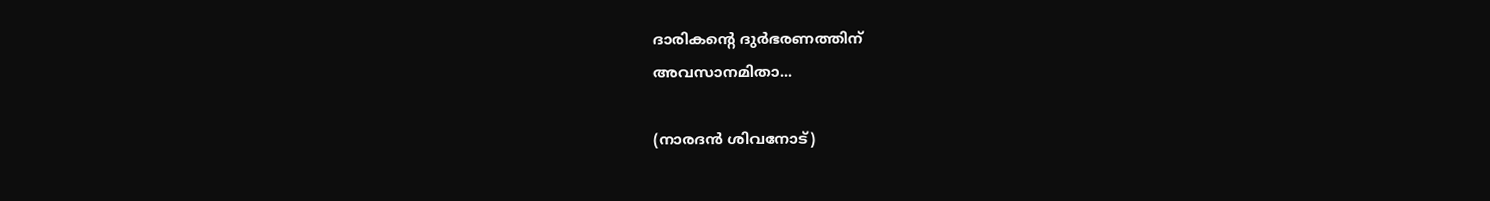ദാരികന്റെ ദുർഭരണത്തിന്
അവസാനമിതാ...

(നാരദൻ ശിവനോട്)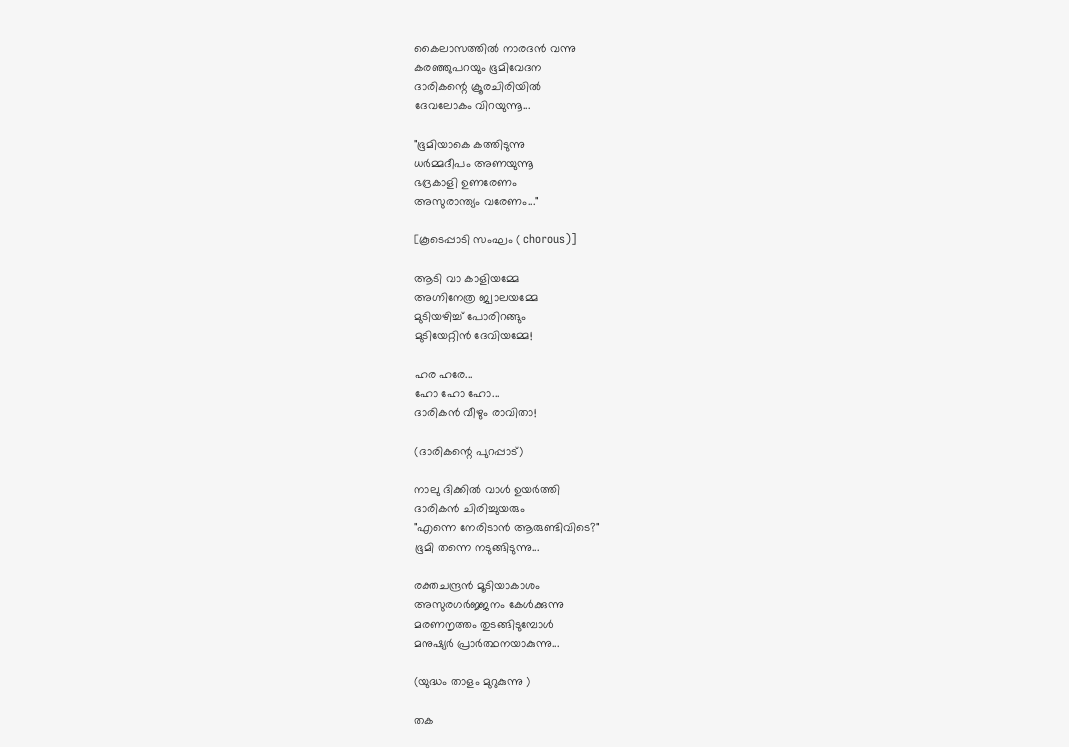കൈലാസത്തിൽ നാരദൻ വന്നു
കരഞ്ഞുപറയും ഭൂമിവേദന
ദാരികന്റെ ക്രൂരചിരിയിൽ
ദേവലോകം വിറയുന്നൂ...

"ഭൂമിയാകെ കത്തിടുന്നു
ധർമ്മദീപം അണയുന്നൂ
ഭദ്രകാളി ഉണരേണം
അസുരാന്ത്യം വരേണം..."

[കൂടെപ്പാടി സംഘം ( chorous)]

ആടി വാ കാളിയമ്മേ
അഗ്നിനേത്ര ജ്വാലയമ്മേ
മുടിയഴിച്ച് പോരിറങ്ങും
മുടിയേറ്റിൻ ദേവിയമ്മേ!

ഹര ഹരേ...
ഹോ ഹോ ഹോ...
ദാരികൻ വീഴും രാവിതാ!

(ദാരികന്റെ പുറപ്പാട്)

നാലു ദിക്കിൽ വാൾ ഉയർത്തി
ദാരികൻ ചിരിച്ചുയരും
"എന്നെ നേരിടാൻ ആരുണ്ടിവിടെ?"
ഭൂമി തന്നെ നടുങ്ങിടുന്നു...

രക്തചന്ദ്രൻ മൂടിയാകാശം
അസുരഗർജ്ജനം കേൾക്കുന്നു
മരണനൃത്തം തുടങ്ങിടുമ്പോൾ
മനുഷ്യർ പ്രാർത്ഥനയാകുന്നു...

(യുദ്ധം താളം മുറുകുന്നു )

തക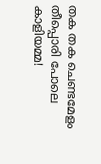തക തക ചെണ്ടമേളം
തീപ്പൊരി പോലെ കാളിയമ്മ!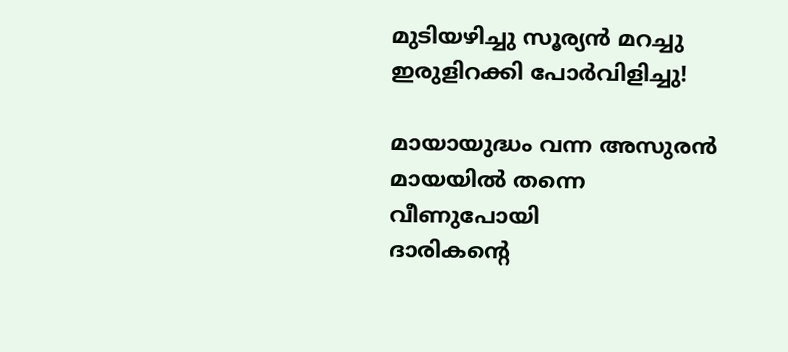മുടിയഴിച്ചു സൂര്യൻ മറച്ചു
ഇരുളിറക്കി പോർവിളിച്ചു!

മായായുദ്ധം വന്ന അസുരൻ
മായയിൽ തന്നെ വീണുപോയി
ദാരികന്റെ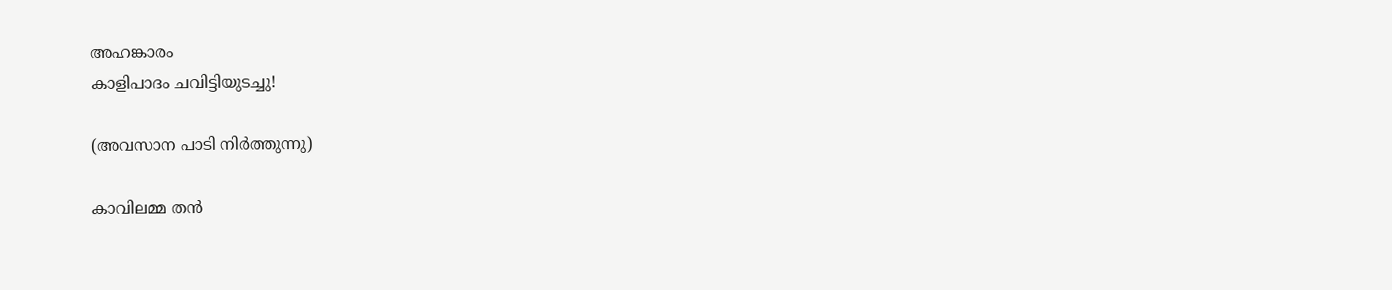അഹങ്കാരം
കാളിപാദം ചവിട്ടിയുടച്ചു!

(അവസാന പാടി നിർത്തുന്നു)

കാവിലമ്മ തൻ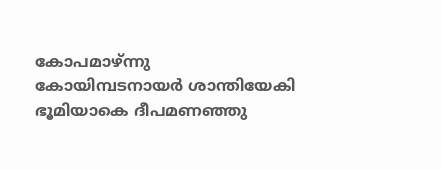കോപമാഴ്ന്നു
കോയിമ്പടനായർ ശാന്തിയേകി
ഭൂമിയാകെ ദീപമണഞ്ഞു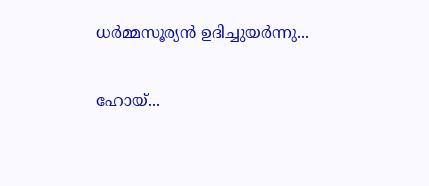ധർമ്മസൂര്യൻ ഉദിച്ചുയർന്നു...

ഹോയ്...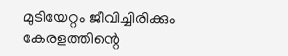മുടിയേറ്റം ജീവിച്ചിരിക്കും
കേരളത്തിന്റെ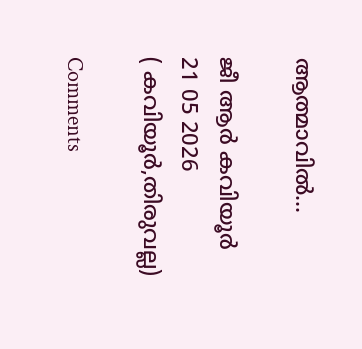ആത്മാവിൽ...

ജീ ആർ കവിയൂർ
21 05 2026
( കവിയൂർ,തിരുവല്ല)

Comments